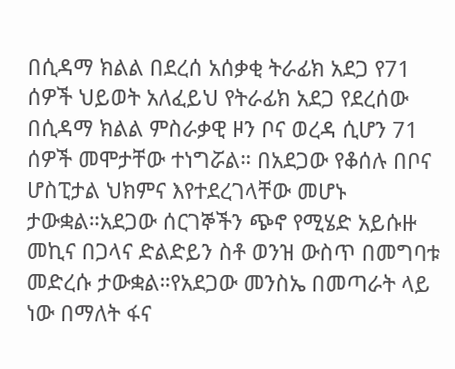በሲዳማ ክልል በደረሰ አሰቃቂ ትራፊክ አደጋ የ71 ሰዎች ህይወት አለፈይህ የትራፊክ አደጋ የደረሰው በሲዳማ ክልል ምስራቃዊ ዞን ቦና ወረዳ ሲሆን 71 ሰዎች መሞታቸው ተነግሯል። በአደጋው የቆሰሉ በቦና ሆስፒታል ህክምና እየተደረገላቸው መሆኑ ታውቋል።አደጋው ሰርገኞችን ጭኖ የሚሄድ አይሱዙ መኪና በጋላና ድልድይን ስቶ ወንዝ ውስጥ በመግባቱ መድረሱ ታውቋል።የአደጋው መንስኤ በመጣራት ላይ ነው በማለት ፋና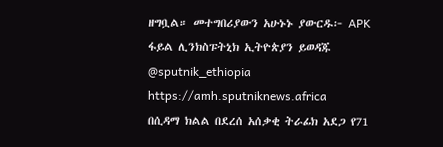ዘግቧል። መተግበሪያውን አሁኑኑ ያውርዱ፦ APK ፋይል ሊንክስፑትኒክ ኢትዮጵያን ይወዳጁ @sputnik_ethiopia
https://amh.sputniknews.africa
በሲዳማ ክልል በደረሰ አሰቃቂ ትራፊክ አደጋ የ71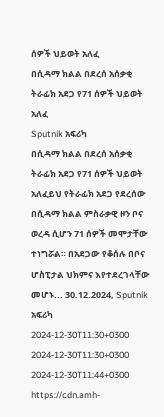ሰዎች ህይወት አለፈ
በሲዳማ ክልል በደረሰ አሰቃቂ ትራፊክ አደጋ የ71 ሰዎች ህይወት አለፈ
Sputnik አፍሪካ
በሲዳማ ክልል በደረሰ አሰቃቂ ትራፊክ አደጋ የ71 ሰዎች ህይወት አለፈይህ የትራፊክ አደጋ የደረሰው በሲዳማ ክልል ምስራቃዊ ዞን ቦና ወረዳ ሲሆን 71 ሰዎች መሞታቸው ተነግሯል። በአደጋው የቆሰሉ በቦና ሆስፒታል ህክምና እየተደረገላቸው መሆኑ... 30.12.2024, Sputnik አፍሪካ
2024-12-30T11:30+0300
2024-12-30T11:30+0300
2024-12-30T11:44+0300
https://cdn.amh-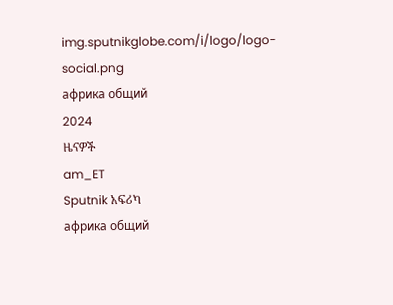img.sputnikglobe.com/i/logo/logo-social.png
африка общий
2024
ዜናዎች
am_ET
Sputnik አፍሪካ
африка общий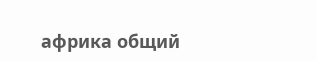африка общий